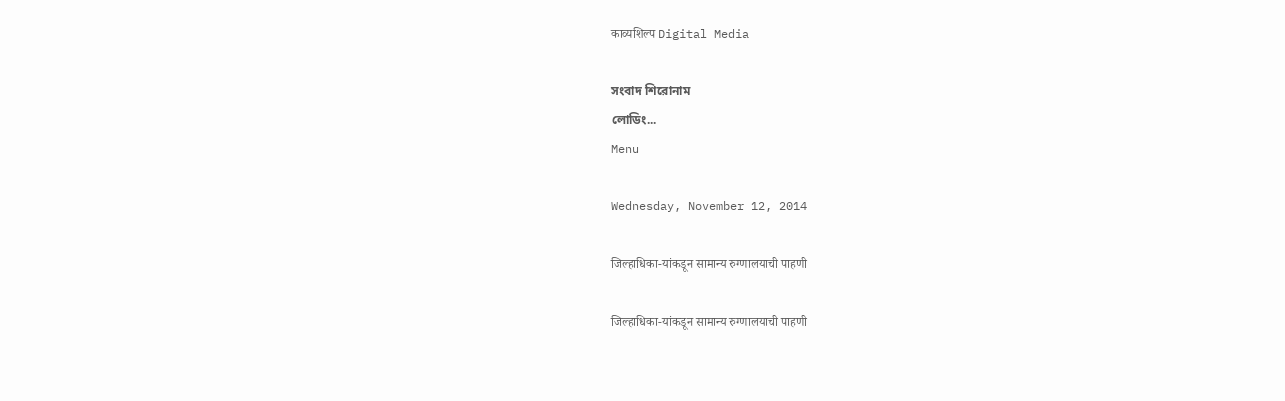काव्यशिल्प Digital Media

সংবাদ শিরোনাম
লোডিং...
Menu

Wednesday, November 12, 2014

जिल्हाधिका-यांकडून सामान्य रुग्णालयाची पाहणी

जिल्हाधिका-यांकडून सामान्य रुग्णालयाची पाहणी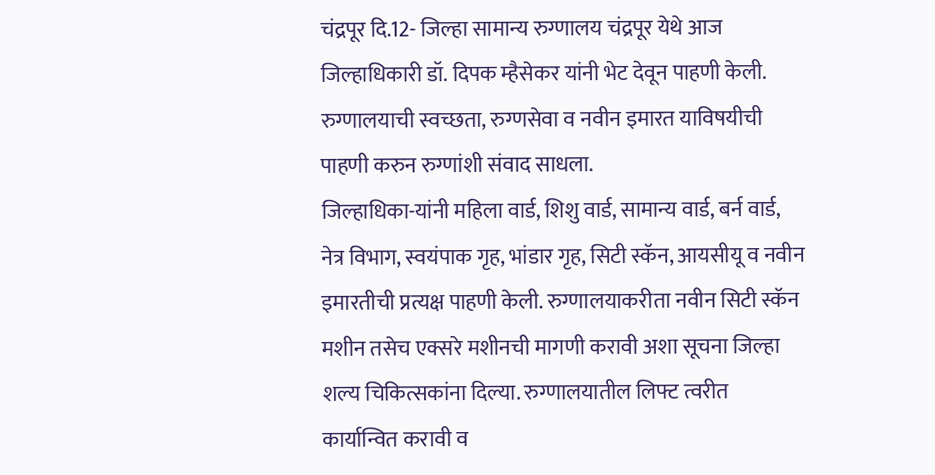चंद्रपूर दि.12- जिल्हा सामान्य रुग्णालय चंद्रपूर येथे आज जिल्हाधिकारी डॉ. दिपक म्हैसेकर यांनी भेट देवून पाहणी केली. रुग्णालयाची स्वच्छता, रुग्णसेवा व नवीन इमारत याविषयीची पाहणी करुन रुग्णांशी संवाद साधला.
जिल्हाधिका-यांनी महिला वार्ड, शिशु वार्ड, सामान्य वार्ड, बर्न वार्ड, नेत्र विभाग, स्वयंपाक गृह, भांडार गृह, सिटी स्कॅन, आयसीयू व नवीन इमारतीची प्रत्यक्ष पाहणी केली. रुग्णालयाकरीता नवीन सिटी स्कॅन मशीन तसेच एक्सरे मशीनची मागणी करावी अशा सूचना जिल्हा शल्य चिकित्सकांना दिल्या. रुग्णालयातील लिफ्ट त्वरीत कार्यान्वित करावी व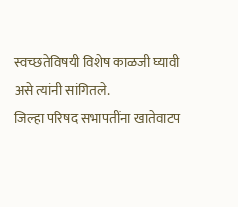स्वच्छतेविषयी विशेष काळजी घ्यावी असे त्यांनी सांगितले.
जिल्हा परिषद सभापतींना खातेवाटप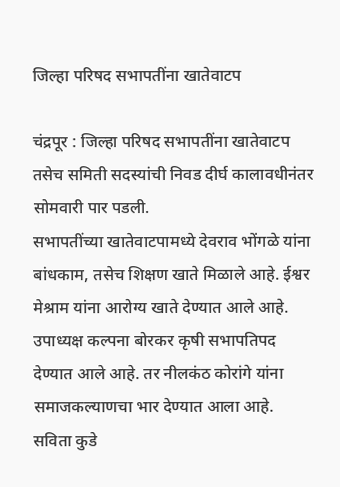जिल्हा परिषद सभापतींना खातेवाटप

चंद्रपूर : जिल्हा परिषद सभापतींना खातेवाटप तसेच समिती सदस्यांची निवड दीर्घ कालावधीनंतर सोमवारी पार पडली.
सभापतींच्या खातेवाटपामध्ये देवराव भोंगळे यांना बांधकाम, तसेच शिक्षण खाते मिळाले आहे. ईश्वर मेश्राम यांना आरोग्य खाते देण्यात आले आहे. उपाध्यक्ष कल्पना बोरकर कृषी सभापतिपद देण्यात आले आहे. तर नीलकंठ कोरांगे यांना समाजकल्याणचा भार देण्यात आला आहे. सविता कुडे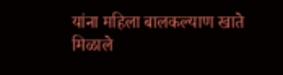यांना महिला बालकल्याण खाते मिळाले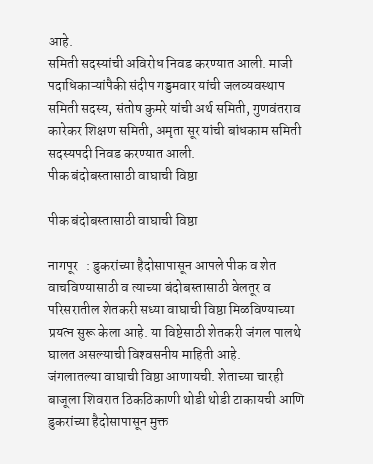आहे.
समिती सदस्यांची अविरोध निवड करण्यात आली. माजी पदाधिकाऱ्यांपैकी संदीप गड्डमवार यांची जलव्यवस्थाप समिती सदस्य, संतोष कुमरे यांची अर्थ समिती, गुणवंतराव कारेकर शिक्षण समिती, अमृता सूर यांची बांधकाम समिती सदस्यपदी निवड करण्यात आली.
पीक बंदोबस्तासाठी वाघाची विष्ठा

पीक बंदोबस्तासाठी वाघाची विष्ठा

नागपूर   : डुकरांच्या हैदोसापासून आपले पीक व शेत वाचविण्यासाठी व त्याच्या बंदोबस्तासाठी वेलतूर व परिसरातील शेतकरी सध्या वाघाची विष्ठा मिळविण्याच्या प्रयत्न सुरू केला आहे. या विष्टेसाठी शेतकरी जंगल पालथे घालत असल्याची विश्‍वसनीय माहिती आहे.
जंगलातल्या वाघाची विष्ठा आणायची. शेताच्या चारही बाजूला शिवरात ठिकठिकाणी थोडी थोडी टाकायची आणि डुकरांच्या हैदोसापासून मुक्त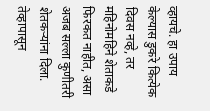व्हायचे. हा उपाय केल्यास डुकरे कित्येक दिवस नव्हे, तर महिनोमहिने शेताकडे फिरकत नाहीत, असा अजब सल्ला कुणीतरी शेतकऱ्यांना दिला. तेव्हापासून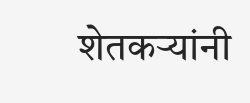शेतकऱ्यांनी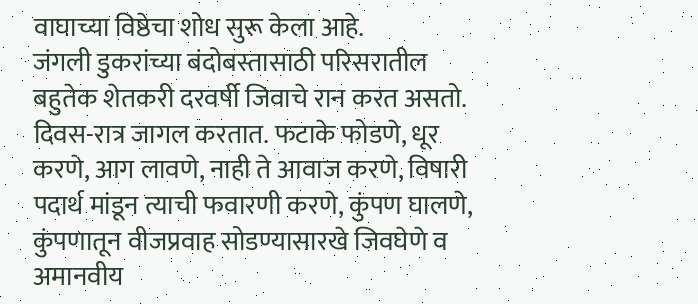वाघाच्या विष्ठेचा शोध सुरू केला आहे.
जंगली डुकरांच्या बंदोबस्तासाठी परिसरातील बहुतेक शेतकरी दरवर्षी जिवाचे रान करत असतो. दिवस-रात्र जागल करतात. फटाके फोडणे, धूर करणे, आग लावणे, नाही ते आवाज करणे, विषारी पदार्थ मांडून त्याची फवारणी करणे, कुंपण घालणे, कुंपणातून वीजप्रवाह सोडण्यासारखे जिवघेणे व अमानवीय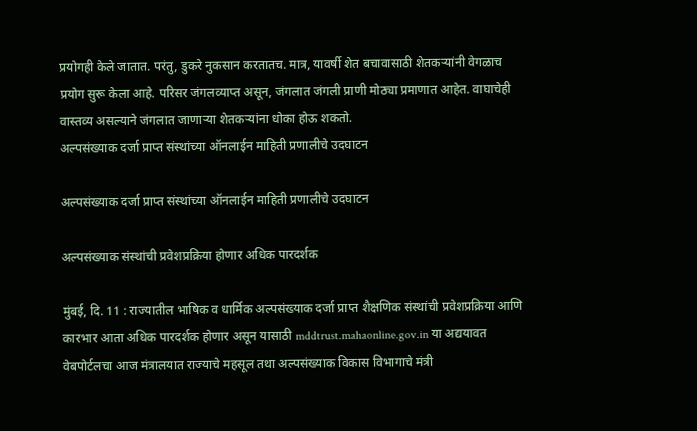प्रयोगही केले जातात. परंतु, डुकरे नुकसान करतातच. मात्र, यावर्षी शेत बचावासाठी शेतकऱ्यांनी वेगळाच प्रयोग सुरू केला आहे. परिसर जंगलव्याप्त असून, जंगलात जंगली प्राणी मोठ्या प्रमाणात आहेत. वाघाचेही वास्तव्य असल्याने जंगलात जाणाऱ्या शेतकऱ्यांना धोका होऊ शकतो.
अल्पसंख्याक दर्जा प्राप्त संस्थांच्या ऑनलाईन माहिती प्रणालीचे उदघाटन

अल्पसंख्याक दर्जा प्राप्त संस्थांच्या ऑनलाईन माहिती प्रणालीचे उदघाटन

अल्पसंख्याक संस्थांची प्रवेशप्रक्रिया होणार अधिक पारदर्शक

मुंबई, दि. 11 : राज्यातील भाषिक व धार्मिक अल्पसंख्याक दर्जा प्राप्त शैक्षणिक संस्थांची प्रवेशप्रक्रिया आणि कारभार आता अधिक पारदर्शक होणार असून यासाठी mddtrust.mahaonline.gov.in या अद्ययावत वेबपोर्टलचा आज मंत्रालयात राज्याचे महसूल तथा अल्पसंख्याक विकास विभागाचे मंत्री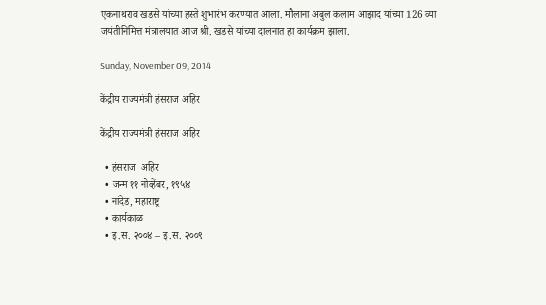एकनाथराव खडसे यांच्या हस्ते शुभारंभ करण्यात आला. मौलाना अबुल कलाम आझाद यांच्या 126 व्या जयंतीनिमित्त मंत्रालयात आज श्री. खडसे यांच्या दालनात हा कार्यक्रम झाला.

Sunday, November 09, 2014

केंद्रीय राज्यमंत्री हंसराज अहिर

केंद्रीय राज्यमंत्री हंसराज अहिर

  • हंसराज  अहिर
  • जन्म ११ नोव्हेंबर, १९५४
  • नांदेड, महाराष्ट्र
  • कार्यकाळ
  • इ.स. २००४ – इ.स. २००९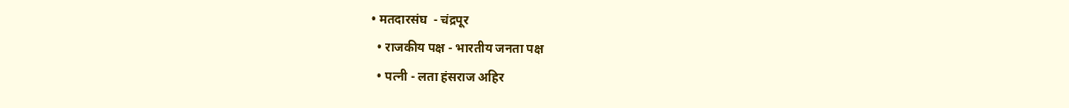• मतदारसंघ  - चंद्रपूर
  • राजकीय पक्ष - भारतीय जनता पक्ष
  • पत्नी - लता हंसराज अहिर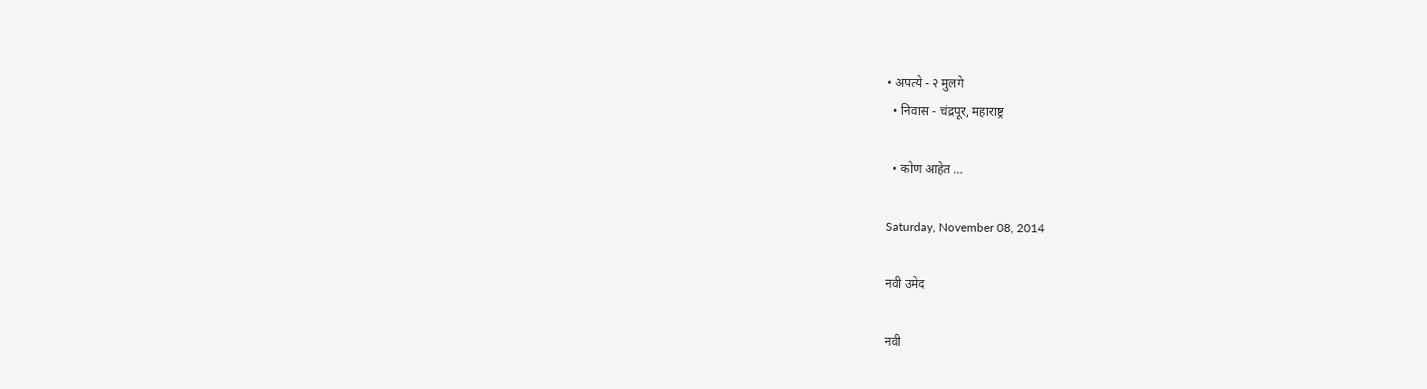• अपत्ये - २ मुलगे
  • निवास - चंद्रपूर, महाराष्ट्र

  • कोण आहेत …

Saturday, November 08, 2014

नवी उमेद

नवी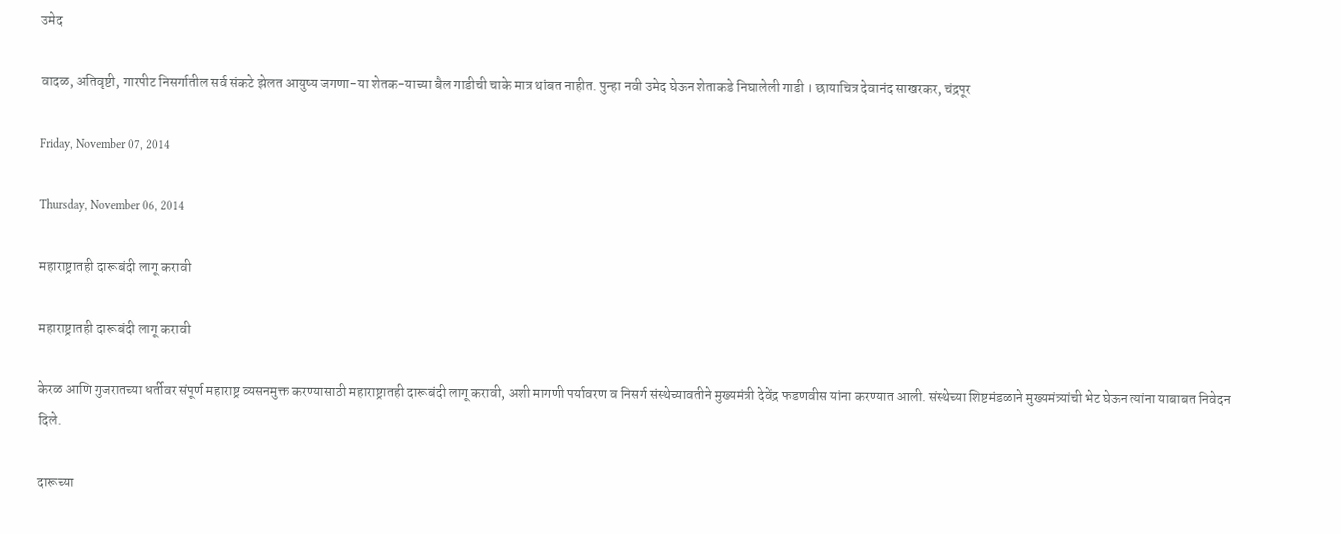उमेद

वादळ, अतिवृष्टी, गारपीट निसर्गातील सर्व संकटे झेलत आयुष्य जगणा-या शेतक-याच्या बैल गाडीची चाके मात्र थांबत नाहीत. पुन्हा नवी उमेद घेऊन शेताकडे निघालेली गाडी । छायाचित्र देवानंद साखरकर, चंद्रपूर

Friday, November 07, 2014

Thursday, November 06, 2014

महाराष्ट्रातही दारूबंदी लागू करावी

महाराष्ट्रातही दारूबंदी लागू करावी

केरळ आणि गुजरातच्या धर्तीवर संपूर्ण महाराष्ट्र व्यसनमुक्त करण्यासाठी महाराष्ट्रातही दारूबंदी लागू करावी, अशी मागणी पर्यावरण व निसर्ग संस्थेच्यावतीने मुख्यमंत्री देवेंद्र फडणवीस यांना करण्यात आली. संस्थेच्या शिष्टमंडळाने मुख्यमंत्र्यांची भेट घेऊन त्यांना याबाबत निवेदन दिले.

दारूच्या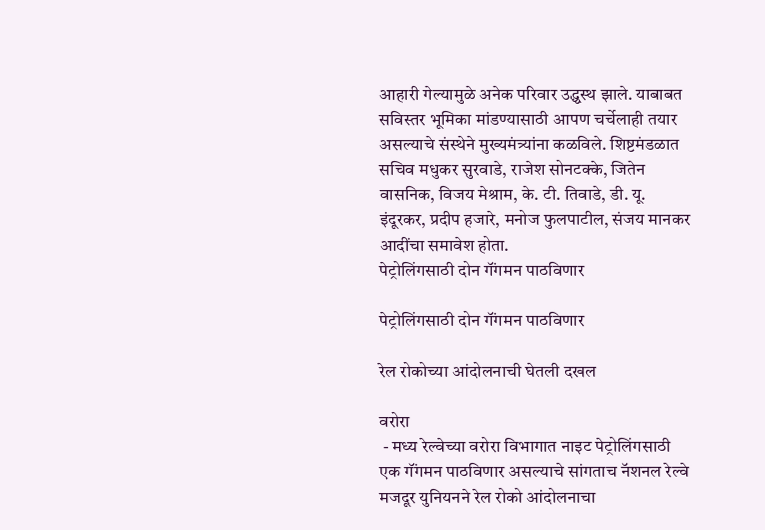आहारी गेल्यामुळे अनेक परिवार उद्ध्वस्थ झाले. याबाबत सविस्तर भूमिका मांडण्यासाठी आपण चर्चेलाही तयार असल्याचे संस्थेने मुख्यमंत्र्यांना कळविले. शिष्टमंडळात सचिव मधुकर सुरवाडे, राजेश सोनटक्के, जितेन वासनिक, विजय मेश्राम, के. टी. तिवाडे, डी. यू. इंदूरकर, प्रदीप हजारे, मनोज फुलपाटील, संजय मानकर आदींचा समावेश होता.
पेट्रोलिंगसाठी दोन गॅंगमन पाठविणार

पेट्रोलिंगसाठी दोन गॅंगमन पाठविणार

रेल रोकोच्या आंदोलनाची घेतली दखल

वरोरा
 - मध्य रेल्वेच्या वरोरा विभागात नाइट पेट्रोलिंगसाठी एक गॅंगमन पाठविणार असल्याचे सांगताच नॅशनल रेल्वे मजदूर युनियनने रेल रोको आंदोलनाचा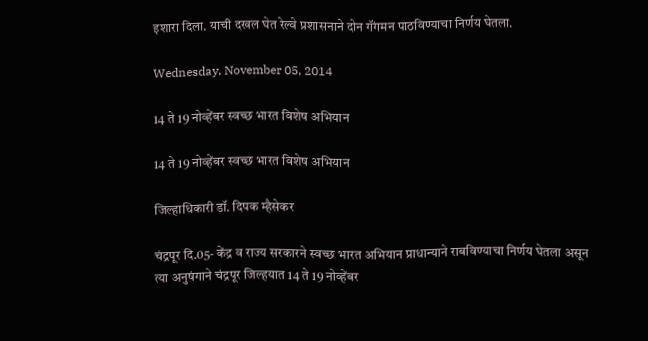इशारा दिला. याची दखल घेत रेल्वे प्रशासनाने दोन गॅंगमन पाठविण्याचा निर्णय घेतला.

Wednesday, November 05, 2014

14 ते 19 नोव्हेंबर स्वच्छ भारत विशेष अभियान

14 ते 19 नोव्हेंबर स्वच्छ भारत विशेष अभियान

जिल्हाधिकारी डॉ. दिपक म्हैसेकर

चंद्रपूर दि.05- केंद्र व राज्य सरकारने स्वच्छ भारत अभियान प्राधान्याने राबविण्याचा निर्णय घेतला असून त्या अनुषंगाने चंद्रपूर जिल्हयात 14 ते 19 नोव्हेंबर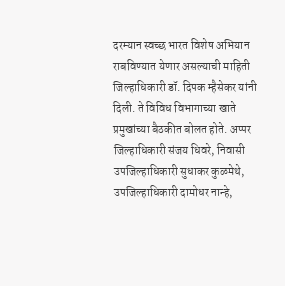दरम्यान स्वच्छ भारत विशेष अभियान राबविण्यात येणार असल्याची माहिती जिल्हाधिकारी डॉ. दिपक म्हैसेकर यांनी दिली. ते विविध विभागाच्या खाते प्रमुखांच्या बैठकीत बोलत होते. अप्पर जिल्हाधिकारी संजय धिवरे, निवासी उपजिल्हाधिकारी सुधाकर कुळमेथे, उपजिल्हाधिकारी दामोधर नान्हे,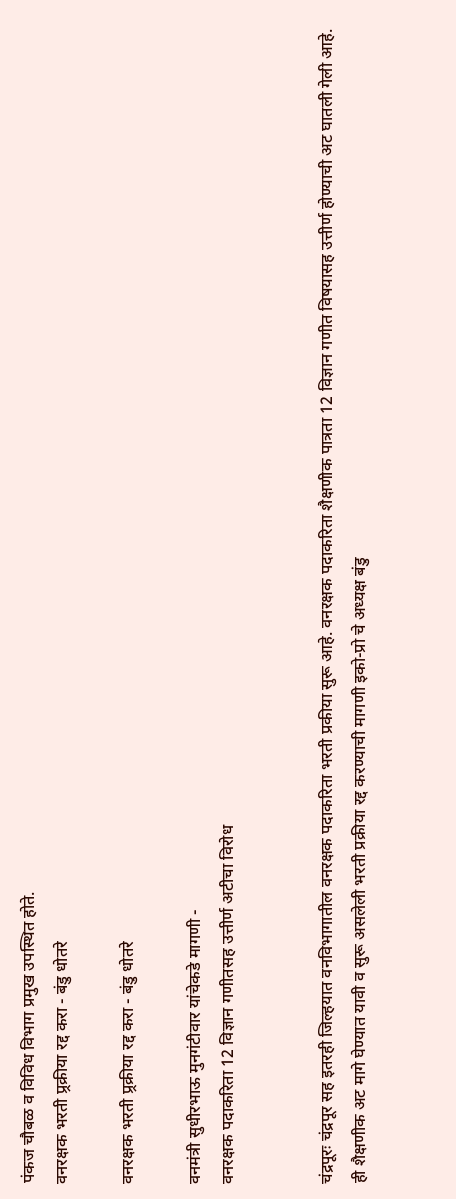पंकज चौबळ व विविध विभाग प्रमुख उपस्थित होते.
वनरक्षक भरती प्र्रक्रीया रद्द करा - बंडु धोतरे

वनरक्षक भरती प्र्रक्रीया रद्द करा - बंडु धोतरे

वनमंत्री सुधीरभाऊ मुनगंटीवार यांचेकडे मागणी -
वनरक्षक पदाकरिता 12 विज्ञान गणीतसह उत्तीर्ण अटीचा विरोध


चंद्रपूरः चंद्रपूर सह इतरही जिल्हयात वनविभागातील वनरक्षक पदाकरिता भरती प्रकीया सुरू आहे. वनरक्षक पदाकरिता शैक्षणीक पात्रता 12 विज्ञान गणीत विषयासह उत्तीर्ण होण्याची अट घातली गेली आहे. ही शैक्षणीक अट मागे घेण्यात यावी व सुरू असलेली भरती प्रक्रीया रद्द करण्याची मागणी इको-प्रो चे अध्यक्ष बंडु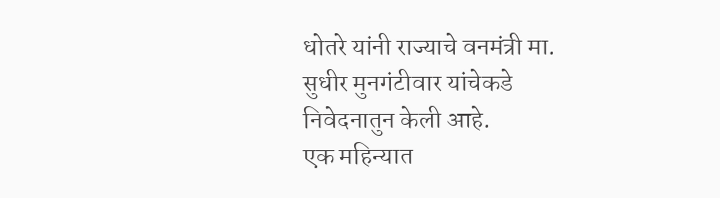धोतरे यांनी राज्याचे वनमंत्री मा. सुधीर मुनगंटीवार यांचेकडे निवेदनातुन केली आहे.
एक महिन्यात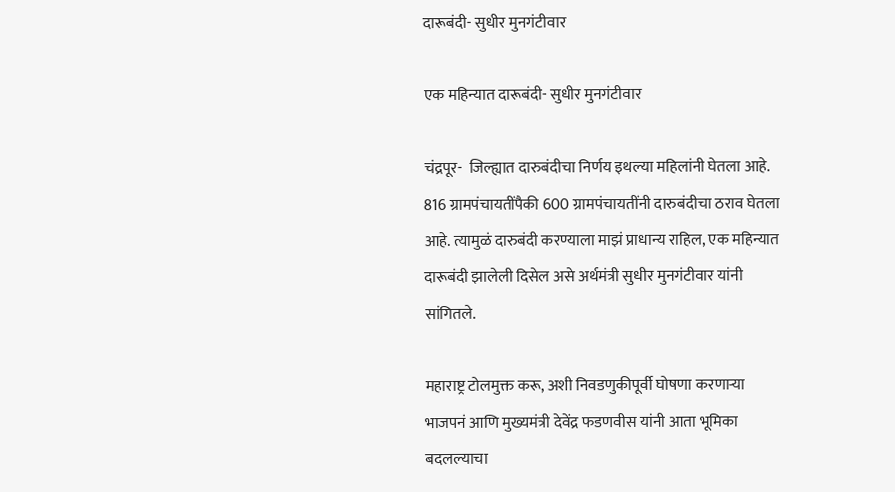दारूबंदी- सुधीर मुनगंटीवार

एक महिन्यात दारूबंदी- सुधीर मुनगंटीवार

चंद्रपूर-  जिल्ह्यात दारुबंदीचा निर्णय इथल्या महिलांनी घेतला आहे. 816 ग्रामपंचायतींपैकी 600 ग्रामपंचायतींनी दारुबंदीचा ठराव घेतला आहे. त्यामुळं दारुबंदी करण्याला माझं प्राधान्य राहिल, एक महिन्यात दारूबंदी झालेली दिसेल असे अर्थमंत्री सुधीर मुनगंटीवार यांनी सांगितले.

महाराष्ट्र टोलमुक्त करू, अशी निवडणुकीपूर्वी घोषणा करणाऱ्या भाजपनं आणि मुख्यमंत्री देवेंद्र फडणवीस यांनी आता भूमिका बदलल्याचा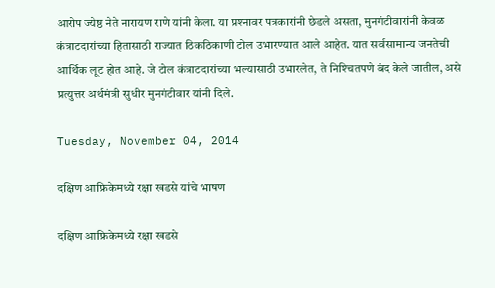आरोप ज्येष्ठ नेते नारायण राणे यांनी केला. या प्रश्‍नावर पत्रकारांनी छेडले असता, मुनगंटीवारांनी केवळ कंत्राटदारांच्या हितासाठी राज्यात ठिकठिकाणी टोल उभारण्यात आले आहेत. यात सर्वसामान्य जनतेची आर्थिक लूट होत आहे. जे टोल कंत्राटदारांच्या भल्यासाठी उभारलेत, ते निश्‍चितपणे बंद केले जातील, असे प्रत्युत्तर अर्थमंत्री सुधीर मुनगंटीवार यांनी दिले.

Tuesday, November 04, 2014

दक्षिण आफ्रिकेमध्ये रक्षा खडसे यांचे भाषण

दक्षिण आफ्रिकेमध्ये रक्षा खडसे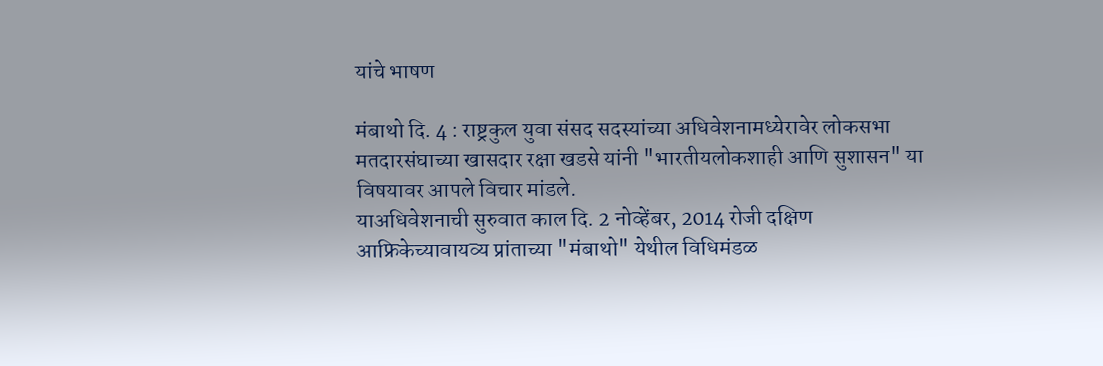यांचे भाषण

मंबाथो दि. 4 : राष्ट्रकुल युवा संसद सदस्यांच्या अधिवेशनामध्येरावेर लोकसभा मतदारसंघाच्या खासदार रक्षा खडसे यांनी "भारतीयलोकशाही आणि सुशासन" या विषयावर आपले विचार मांडले.
याअधिवेशनाची सुरुवात काल दि. 2 नोव्हेंबर, 2014 रोजी दक्षिण आफ्रिकेच्यावायव्य प्रांताच्या "मंबाथो" येथील विधिमंडळ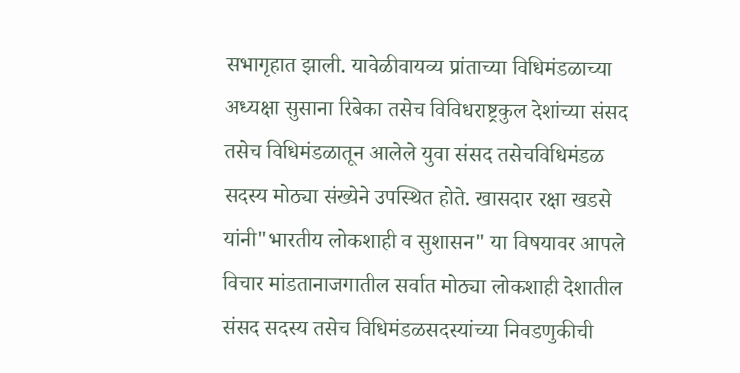सभागृहात झाली. यावेळीवायव्य प्रांताच्या विधिमंडळाच्या अध्यक्षा सुसाना रिबेका तसेच विविधराष्ट्रकुल देशांच्या संसद तसेच विधिमंडळातून आलेले युवा संसद तसेचविधिमंडळ सदस्य मोठ्या संख्येने उपस्थित होते. खासदार रक्षा खडसे यांनी"भारतीय लोकशाही व सुशासन" या विषयावर आपले विचार मांडतानाजगातील सर्वात मोठ्या लोकशाही देशातील संसद सदस्य तसेच विधिमंडळसदस्यांच्या निवडणुकीची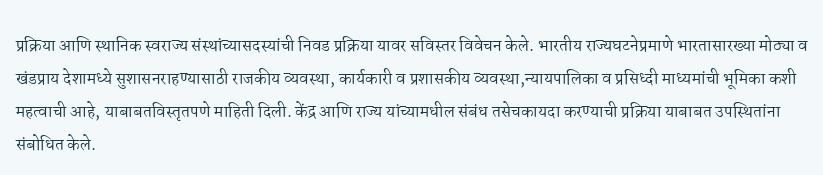प्रक्रिया आणि स्थानिक स्वराज्य संस्थांच्यासदस्यांची निवड प्रक्रिया यावर सविस्तर विवेचन केले. भारतीय राज्यघटनेप्रमाणे भारतासारख्या मोठ्या व खंडप्राय देशामध्ये सुशासनराहण्यासाठी राजकीय व्यवस्था, कार्यकारी व प्रशासकीय व्यवस्था,न्यायपालिका व प्रसिध्दी माध्यमांची भूमिका कशी महत्वाची आहे, याबाबतविस्तृतपणे माहिती दिली. केंद्र आणि राज्य यांच्यामधील संबंध तसेचकायदा करण्याची प्रक्रिया याबाबत उपस्थितांना संबोधित केले.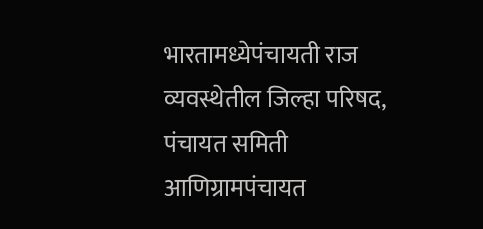भारतामध्येपंचायती राज व्यवस्थेतील जिल्हा परिषद, पंचायत समिती आणिग्रामपंचायत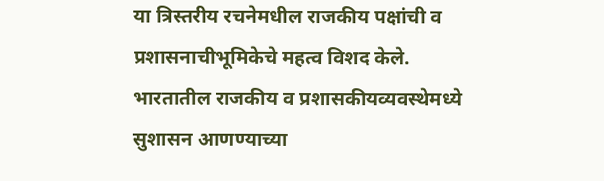या त्रिस्तरीय रचनेमधील राजकीय पक्षांची व प्रशासनाचीभूमिकेचे महत्व विशद केले. भारतातील राजकीय व प्रशासकीयव्यवस्थेमध्ये सुशासन आणण्याच्या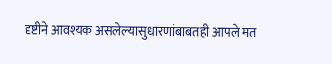दृष्टीने आवश्यक असलेल्यासुधारणांबाबतही आपले मत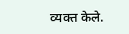व्यक्त केले.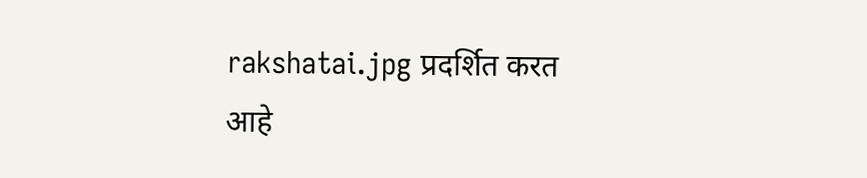rakshatai.jpg प्रदर्शित करत आहे